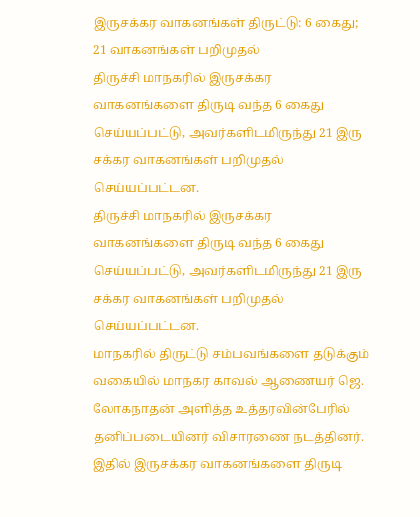இருசக்கர வாகனங்கள் திருட்டு: 6 கைது; 21 வாகனங்கள் பறிமுதல்
திருச்சி மாநகரில் இருசக்கர வாகனங்களை திருடி வந்த 6 கைது செய்யப்பட்டு, அவர்களிடமிருந்து 21 இரு சக்கர வாகனங்கள் பறிமுதல் செய்யப்பட்டன.
திருச்சி மாநகரில் இருசக்கர வாகனங்களை திருடி வந்த 6 கைது செய்யப்பட்டு, அவர்களிடமிருந்து 21 இரு சக்கர வாகனங்கள் பறிமுதல் செய்யப்பட்டன.
மாநகரில் திருட்டு சம்பவங்களை தடுக்கும் வகையில் மாநகர காவல் ஆணையர் ஜெ. லோகநாதன் அளித்த உத்தரவின்பேரில் தனிப்படையினர் விசாரணை நடத்தினர்.
இதில் இருசக்கர வாகனங்களை திருடி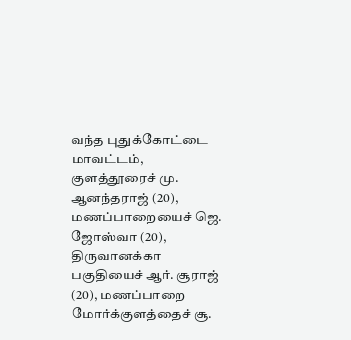வந்த புதுக்கோட்டை மாவட்டம், குளத்தூரைச் மு. ஆனந்தராஜ் (20), மணப்பாறையைச் ஜெ. ஜோஸ்வா (20), திருவானக்கா பகுதியைச் ஆர். சூராஜ் (20), மணப்பாறை மோர்க்குளத்தைச் சூ.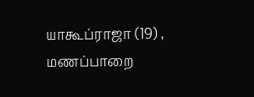யாகூப்ராஜா (19) , மணப்பாறை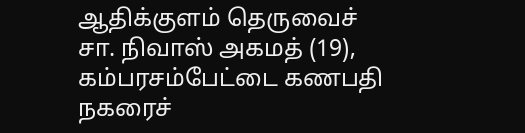ஆதிக்குளம் தெருவைச் சா. நிவாஸ் அகமத் (19), கம்பரசம்பேட்டை கணபதி நகரைச்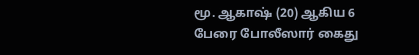மூ. ஆகாஷ் (20) ஆகிய 6 பேரை போலீஸார் கைது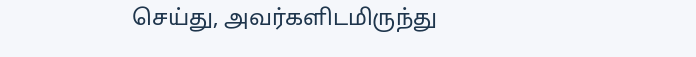செய்து, அவர்களிடமிருந்து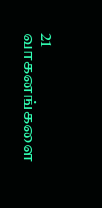21 வாகனங்களை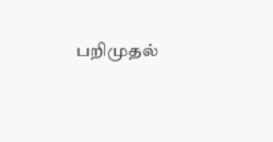பறிமுதல்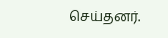செய்தனர்.